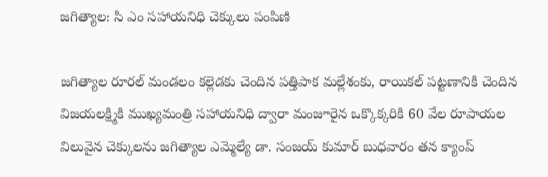జగిత్యాల: సి ఎం సహాయనిధి చెక్కులు పంపిణి

జగిత్యాల రూరల్ మండలం కల్లెడకు చెందిన పత్తిపాక మల్లేశంకు, రాయికల్ పట్టణానికి చెందిన విజయలక్ష్మికి ముఖ్యమంత్రి సహాయనిధి ద్వారా మంజూరైన ఒక్కొక్కరికి 60 వేల రూపాయల విలువైన చెక్కులను జగిత్యాల ఎమ్మెల్యే డా. సంజయ్ కుమార్ బుధవారం తన క్యాంప్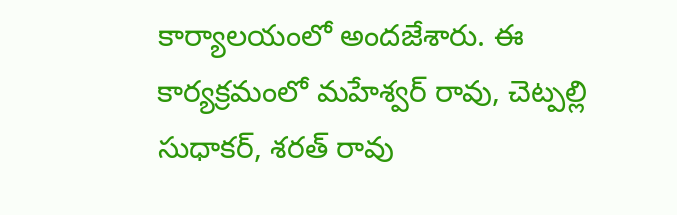కార్యాలయంలో అందజేశారు. ఈ కార్యక్రమంలో మహేశ్వర్ రావు, చెట్పల్లి సుధాకర్, శరత్ రావు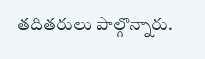తదితరులు పాల్గొన్నారు.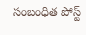సంబంధిత పోస్ట్